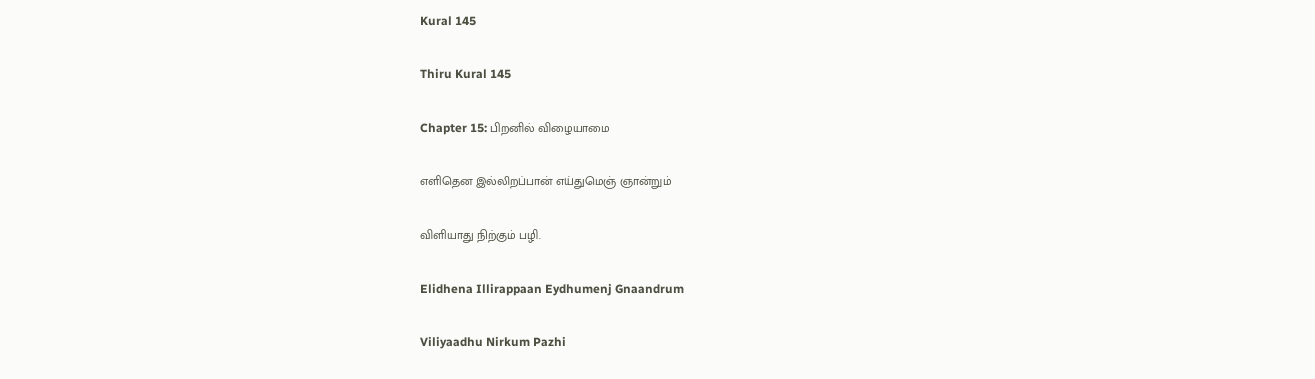Kural 145

Thiru Kural 145

Chapter 15: பிறனில் விழையாமை

எளிதென இல்லிறப்பான் எய்துமெஞ் ஞான்றும்

விளியாது நிற்கும் பழி.

Elidhena Illirappaan Eydhumenj Gnaandrum

Viliyaadhu Nirkum Pazhi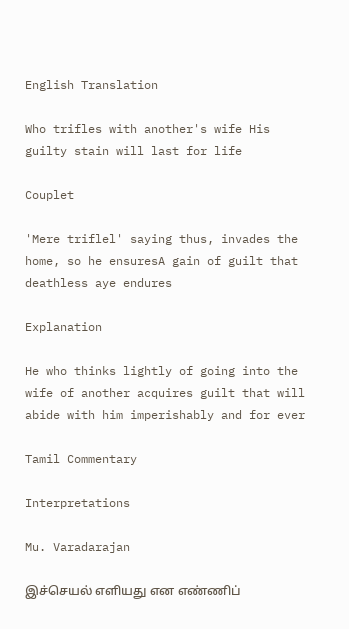English Translation

Who trifles with another's wife His guilty stain will last for life

Couplet

'Mere triflel' saying thus, invades the home, so he ensuresA gain of guilt that deathless aye endures

Explanation

He who thinks lightly of going into the wife of another acquires guilt that will abide with him imperishably and for ever

Tamil Commentary

Interpretations

Mu. Varadarajan

இச்செயல் எளியது என எண்ணிப்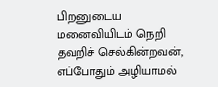பிறனுடைய மனைவியிடம் நெறி தவறிச் செல்கின்றவன், எப்போதும் அழியாமல்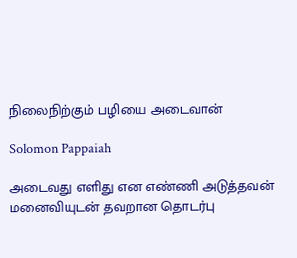நிலைநிற்கும் பழியை அடைவான்

Solomon Pappaiah

அடைவது எளிது என எண்ணி அடுத்தவன் மனைவியுடன் தவறான தொடர்பு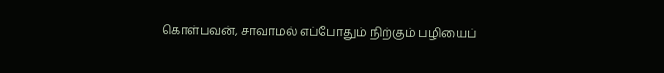கொள்பவன், சாவாமல் எப்போதும் நிற்கும் பழியைப்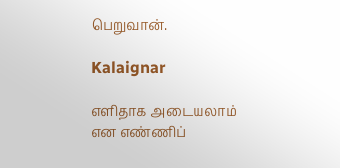பெறுவான்.

Kalaignar

எளிதாக அடையலாம் என எண்ணிப்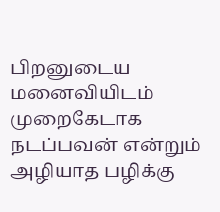பிறனுடைய மனைவியிடம் முறைகேடாக நடப்பவன் என்றும் அழியாத பழிக்கு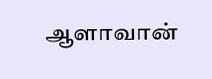ஆளாவான்